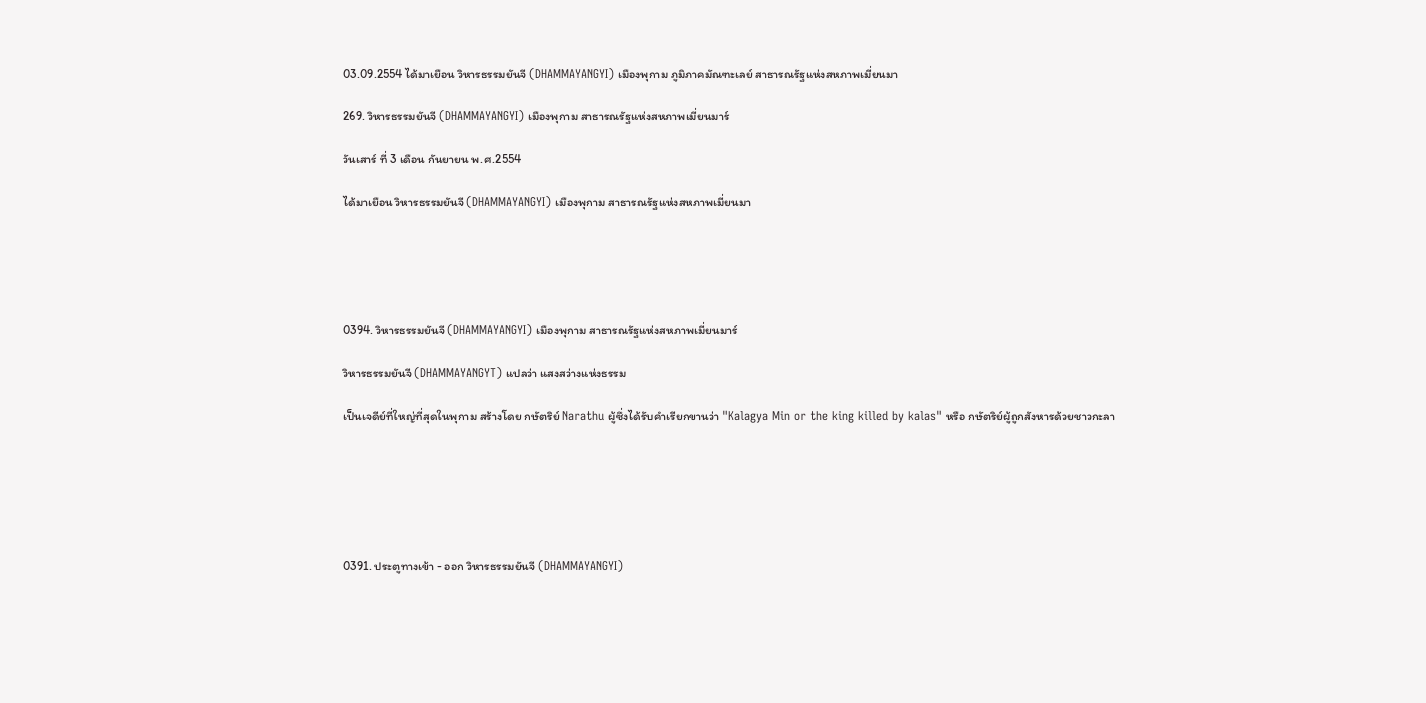03.09.2554 ได้มาเยือน วิหารธรรมยันจี (DHAMMAYANGYI) เมืองพุกาม ภูมิภาคมัณฑะเลย์ สาธารณรัฐแห่งสหภาพเมี่ยนมา

269. วิหารธรรมยันจี (DHAMMAYANGYI) เมืองพุกาม สาธารณรัฐแห่งสหภาพเมี่ยนมาร์

วันเสาร์ ที่ 3 เดือน กันยายน พ.ศ.2554

ได้มาเยือน วิหารธรรมยันจี (DHAMMAYANGYI) เมืองพุกาม สาธารณรัฐแห่งสหภาพเมี่ยนมา





0394. วิหารธรรมยันจี (DHAMMAYANGYI) เมืองพุกาม สาธารณรัฐแห่งสหภาพเมี่ยนมาร์

วิหารธรรมยันจี (DHAMMAYANGYT) แปลว่า แสงสว่างแห่งธรรม

เป็นเจดีย์ที่ใหญ่ที่สุดในพุกาม สร้างโดย กษัตริย์ Narathu ผู้ซึ่งได้รับคำเรียกขานว่า "Kalagya Min or the king killed by kalas" หรือ กษัตริย์ผู้ถูกสังหารด้วยชาวกะลา






0391. ประตูทางเข้า - ออก วิหารธรรมยันจี (DHAMMAYANGYI)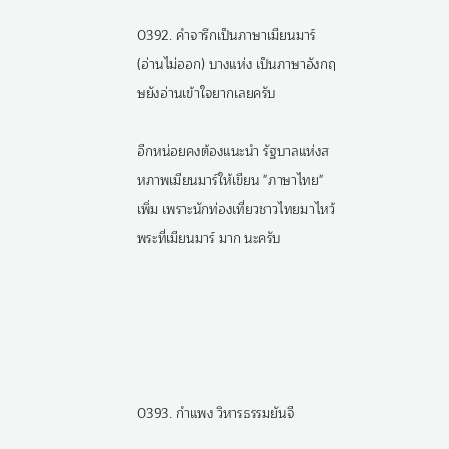0392. คำจารึกเป็นภาษาเมียนมาร์ (อ่านไม่ออก) บางแห่ง เป็นภาษาอังกฤษยังอ่านเข้าใจยากเลยครับ

อีกหน่อยคงต้องแนะนำ รัฐบาลแห่งสหภาพเมียนมาร์ให้เขียน "ภาษาไทย" เพิ่ม เพราะนักท่องเที่ยวชาวไทยมาไหว้พระที่เมียนมาร์ มาก นะครับ





0393. กำแพง วิหารธรรมยันจี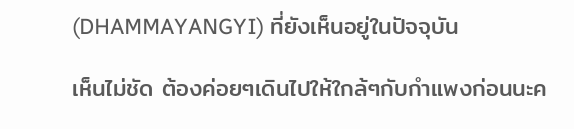(DHAMMAYANGYI) ที่ยังเห็นอยู่ในปัจจุบัน

เห็นไม่ชัด ต้องค่อยๆเดินไปให้ใกล้ๆกับกำแพงก่อนนะค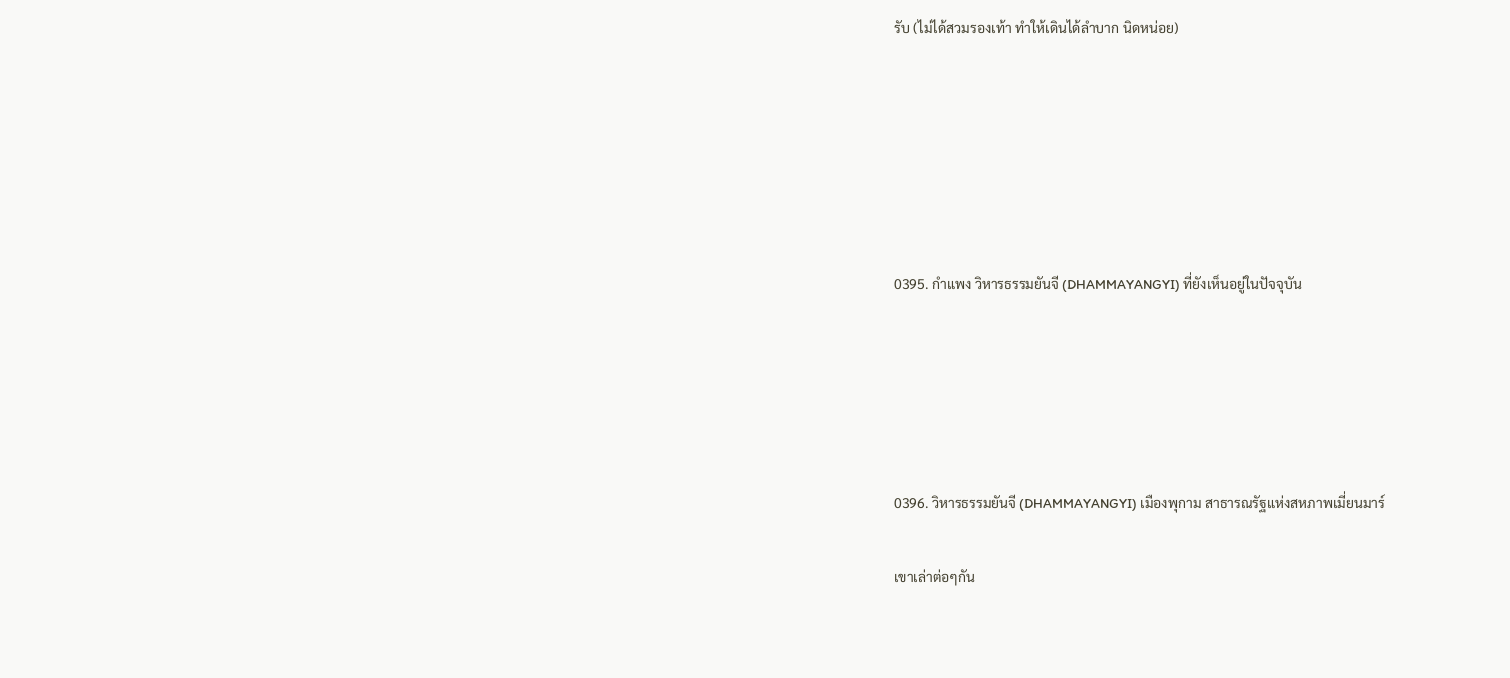รับ (ไม่ได้สวมรองเท้า ทำให้เดินได้ลำบาก นิดหน่อย)






0395. กำแพง วิหารธรรมยันจี (DHAMMAYANGYI) ที่ยังเห็นอยู่ในปัจจุบัน





0396. วิหารธรรมยันจี (DHAMMAYANGYI) เมืองพุกาม สาธารณรัฐแห่งสหภาพเมี่ยนมาร์

เขาเล่าต่อๆกัน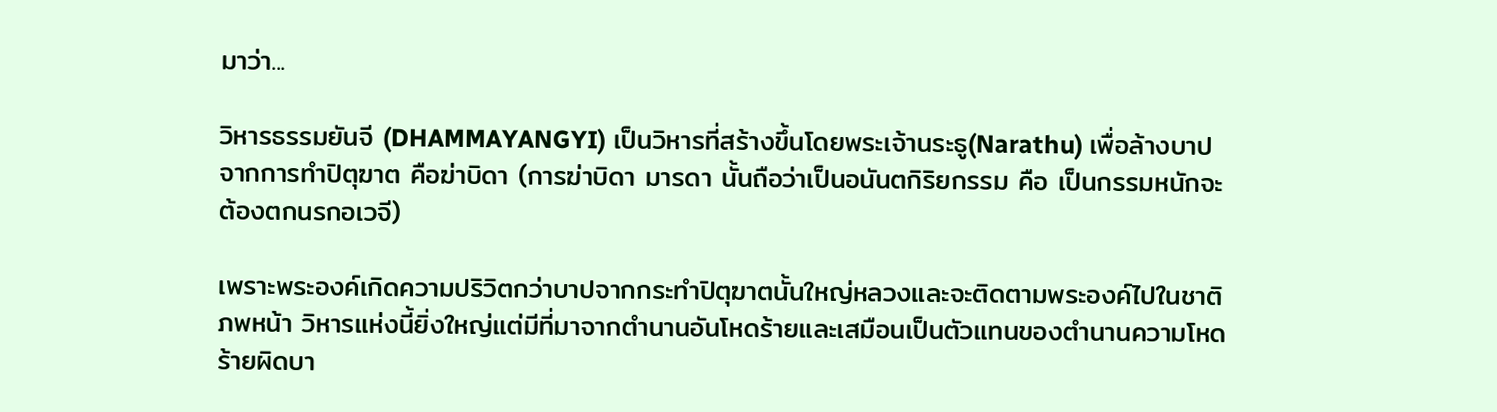มาว่า...

วิหารธรรมยันจี (DHAMMAYANGYI) เป็นวิหารที่สร้างขึ้นโดยพระเจ้านระธู(Narathu) เพื่อล้างบาปจากการทำปิตุฆาต คือฆ่าบิดา (การฆ่าบิดา มารดา นั้นถือว่าเป็นอนันตกิริยกรรม คือ เป็นกรรมหนักจะต้องตกนรกอเวจี)

เพราะพระองค์เกิดความปริวิตกว่าบาปจากกระทำปิตุฆาตนั้นใหญ่หลวงและจะติดตามพระองค์ไปในชาติภพหน้า วิหารแห่งนี้ยิ่งใหญ่แต่มีที่มาจากตำนานอันโหดร้ายและเสมือนเป็นตัวแทนของตำนานความโหดร้ายผิดบา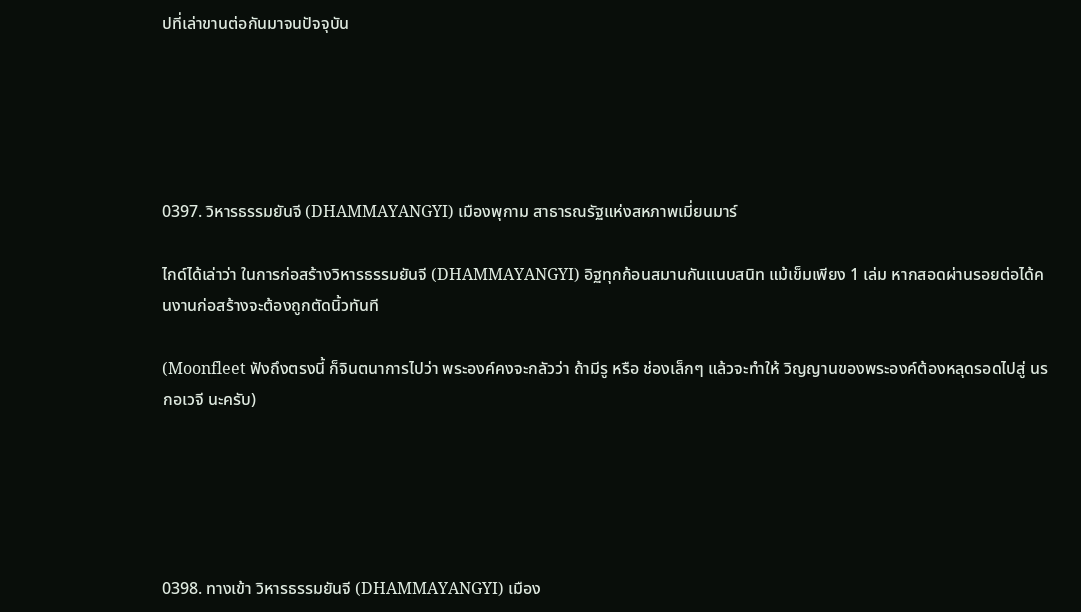ปที่เล่าขานต่อกันมาจนปัจจุบัน





0397. วิหารธรรมยันจี (DHAMMAYANGYI) เมืองพุกาม สาธารณรัฐแห่งสหภาพเมี่ยนมาร์

ไกด์ได้เล่าว่า ในการก่อสร้างวิหารธรรมยันจี (DHAMMAYANGYI) อิฐทุกก้อนสมานกันแนบสนิท แม้เข็มเพียง 1 เล่ม หากสอดผ่านรอยต่อได้คนงานก่อสร้างจะต้องถูกตัดนิ้วทันที

(Moonfleet ฟังถึงตรงนี้ ก็จินตนาการไปว่า พระองค์คงจะกลัวว่า ถ้ามีรู หรือ ช่องเล็กๆ แล้วจะทำให้ วิญญานของพระองค์ต้องหลุดรอดไปสู่ นรกอเวจี นะครับ)





0398. ทางเข้า วิหารธรรมยันจี (DHAMMAYANGYI) เมือง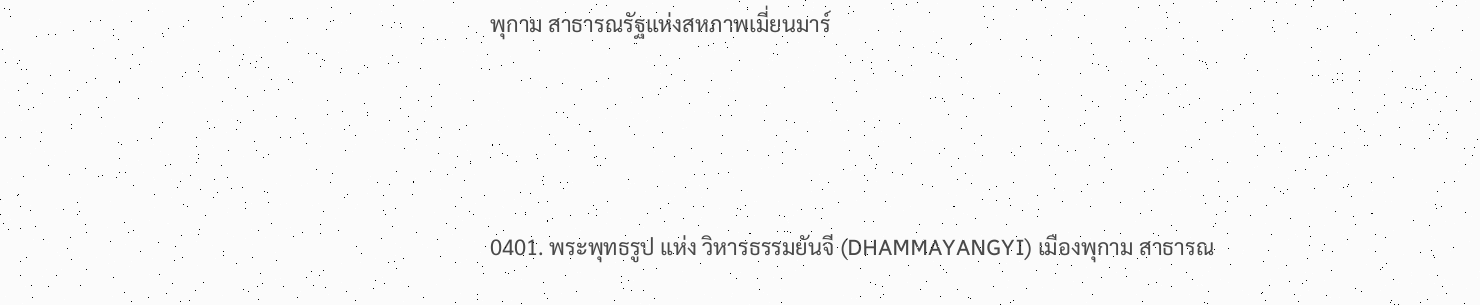พุกาม สาธารณรัฐแห่งสหภาพเมี่ยนมาร์





0401. พระพุทธรูป แห่ง วิหารธรรมยันจี (DHAMMAYANGYI) เมืองพุกาม สาธารณ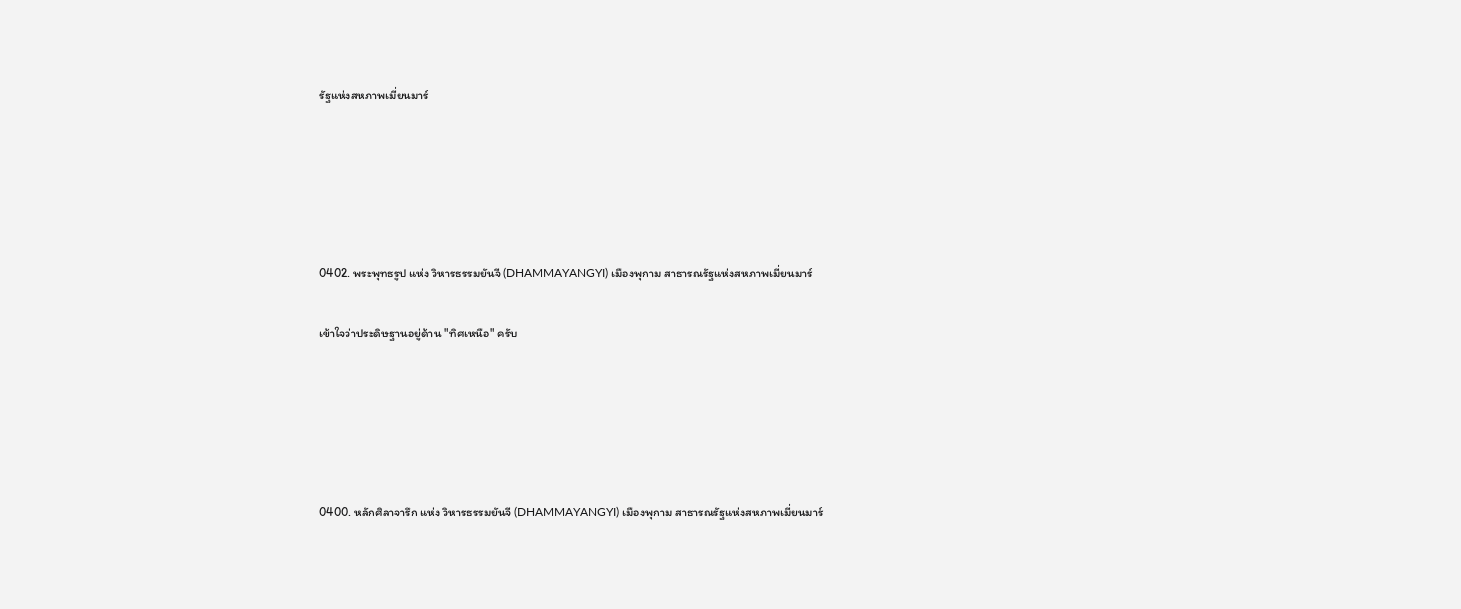รัฐแห่งสหภาพเมี่ยนมาร์





0402. พระพุทธรูป แห่ง วิหารธรรมยันจี (DHAMMAYANGYI) เมืองพุกาม สาธารณรัฐแห่งสหภาพเมี่ยนมาร์

เข้าใจว่าประดิษฐานอยู่ด้าน "ทิศเหนือ" ครับ





0400. หลักศิลาจารึก แห่ง วิหารธรรมยันจี (DHAMMAYANGYI) เมืองพุกาม สาธารณรัฐแห่งสหภาพเมี่ยนมาร์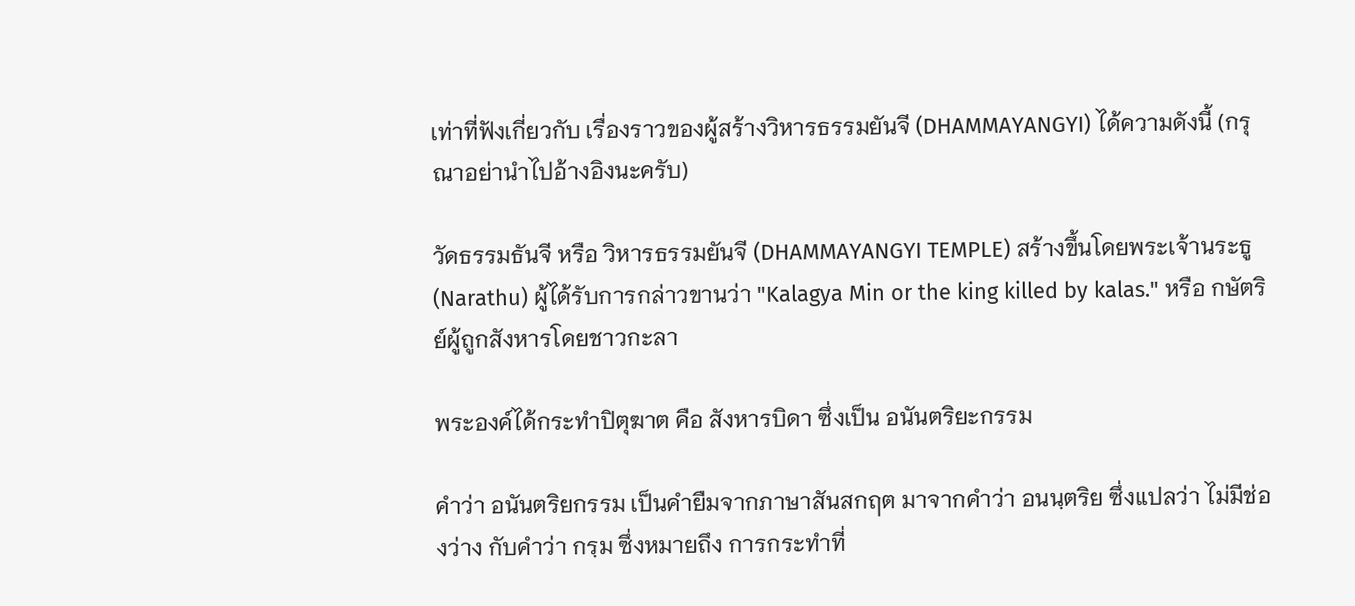เท่าที่ฟังเกี่ยวกับ เรื่องราวของผู้สร้างวิหารธรรมยันจี (DHAMMAYANGYI) ได้ความดังนี้ (กรุณาอย่านำไปอ้างอิงนะครับ)

วัดธรรมธันจี หรือ วิหารธรรมยันจี (DHAMMAYANGYI TEMPLE) สร้างขึ้นโดยพระเจ้านระธู(Narathu) ผู้ได้รับการกล่าวขานว่า "Kalagya Min or the king killed by kalas." หรือ กษัตริย์ผู้ถูกสังหารโดยชาวกะลา

พระองค์ได้กระทำปิตุฆาต คือ สังหารบิดา ซึ่งเป็น อนันตริยะกรรม

คำว่า อนันตริยกรรม เป็นคำยืมจากภาษาสันสกฤต มาจากคำว่า อนนฺตริย ซึ่งแปลว่า ไม่มีช่องว่าง กับคำว่า กรฺม ซึ่งหมายถึง การกระทำที่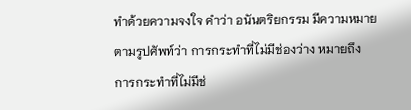ทำด้วยความจงใจ คำว่า อนันตริยกรรม มีความหมายตามรูปศัพท์ว่า การกระทำที่ไม่มีช่องว่าง หมายถึง การกระทำที่ไม่มีช่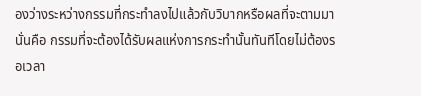องว่างระหว่างกรรมที่กระทำลงไปแล้วกับวิบากหรือผลที่จะตามมา นั่นคือ กรรมที่จะต้องได้รับผลแห่งการกระทำนั้นทันทีโดยไม่ต้องรอเวลา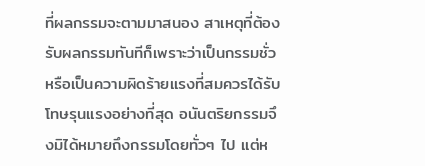ที่ผลกรรมจะตามมาสนอง สาเหตุที่ต้องรับผลกรรมทันทีก็เพราะว่าเป็นกรรมชั่วหรือเป็นความผิดร้ายแรงที่สมควรได้รับโทษรุนแรงอย่างที่สุด อนันตริยกรรมจึงมิได้หมายถึงกรรมโดยทั่วๆ ไป แต่ห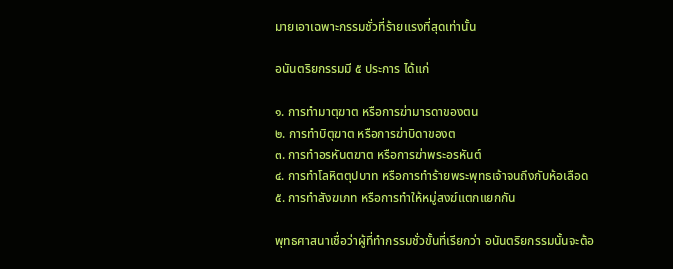มายเอาเฉพาะกรรมชั่วที่ร้ายแรงที่สุดเท่านั้น

อนันตริยกรรมมี ๕ ประการ ได้แก่

๑. การทำมาตุฆาต หรือการฆ่ามารดาของตน
๒. การทำบิตุฆาต หรือการฆ่าบิดาของต
๓. การทำอรหันตฆาต หรือการฆ่าพระอรหันต์
๔. การทำโลหิตตุปบาท หรือการทำร้ายพระพุทธเจ้าจนถึงกับห้อเลือด
๕. การทำสังฆเภท หรือการทำให้หมู่สงฆ์แตกแยกกัน

พุทธศาสนาเชื่อว่าผู้ที่ทำกรรมชั่วขั้นที่เรียกว่า อนันตริยกรรมนั้นจะต้อ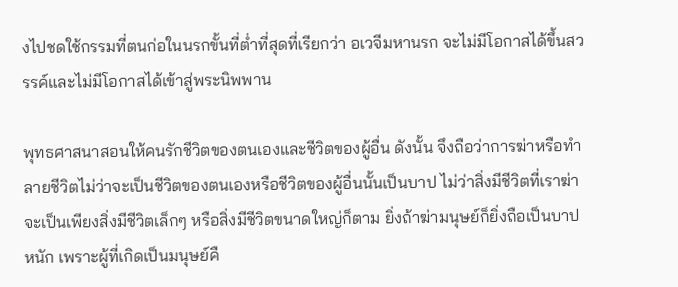งไปชดใช้กรรมที่ตนก่อในนรกขั้นที่ต่ำที่สุดที่เรียกว่า อเวจีมหานรก จะไม่มีโอกาสได้ขึ้นสวรรค์และไม่มีโอกาสได้เข้าสู่พระนิพพาน

พุทธศาสนาสอนให้คนรักชีวิตของตนเองและชีวิตของผู้อื่น ดังนั้น จึงถือว่าการฆ่าหรือทำลายชีวิตไม่ว่าจะเป็นชีวิตของตนเองหรือชีวิตของผู้อื่นนั้นเป็นบาป ไม่ว่าสิ่งมีชีวิตที่เราฆ่าจะเป็นเพียงสิ่งมีชีวิตเล็กๆ หรือสิ่งมีชีวิตขนาดใหญ่ก็ตาม ยิ่งถ้าฆ่ามนุษย์ก็ยิ่งถือเป็นบาปหนัก เพราะผู้ที่เกิดเป็นมนุษย์คื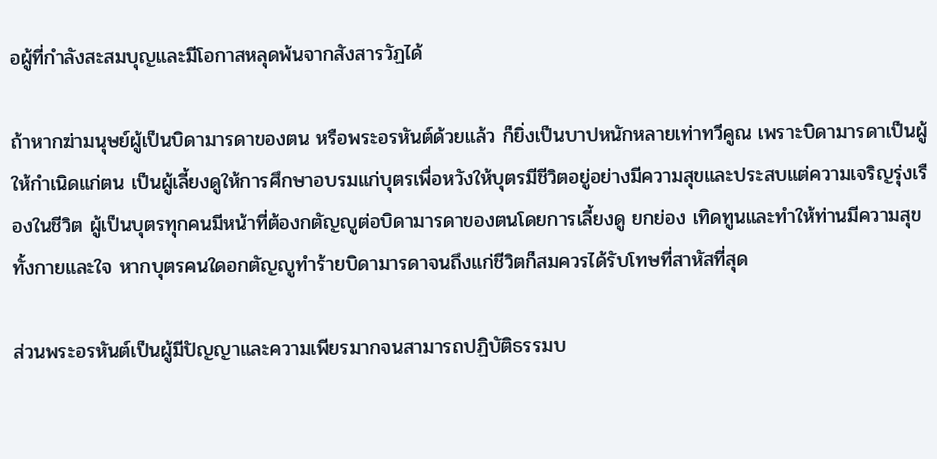อผู้ที่กำลังสะสมบุญและมีโอกาสหลุดพ้นจากสังสารวัฏได้

ถ้าหากฆ่ามนุษย์ผู้เป็นบิดามารดาของตน หรือพระอรหันต์ด้วยแล้ว ก็ยิ่งเป็นบาปหนักหลายเท่าทวีคูณ เพราะบิดามารดาเป็นผู้ให้กำเนิดแก่ตน เป็นผู้เลี้ยงดูให้การศึกษาอบรมแก่บุตรเพื่อหวังให้บุตรมีชีวิตอยู่อย่างมีความสุขและประสบแต่ความเจริญรุ่งเรืองในชีวิต ผู้เป็นบุตรทุกคนมีหน้าที่ต้องกตัญญูต่อบิดามารดาของตนโดยการเลี้ยงดู ยกย่อง เทิดทูนและทำให้ท่านมีความสุขทั้งกายและใจ หากบุตรคนใดอกตัญญูทำร้ายบิดามารดาจนถึงแก่ชีวิตก็สมควรได้รับโทษที่สาหัสที่สุด

ส่วนพระอรหันต์เป็นผู้มีปัญญาและความเพียรมากจนสามารถปฏิบัติธรรมบ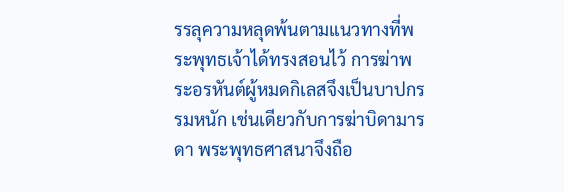รรลุความหลุดพ้นตามแนวทางที่พระพุทธเจ้าได้ทรงสอนไว้ การฆ่าพระอรหันต์ผู้หมดกิเลสจึงเป็นบาปกรรมหนัก เช่นเดียวกับการฆ่าบิดามารดา พระพุทธศาสนาจึงถือ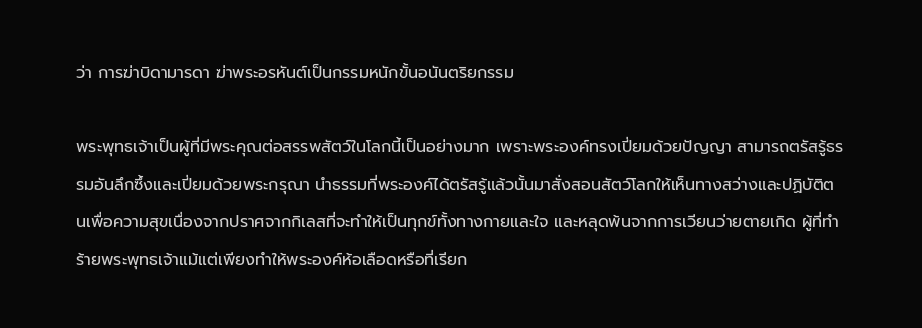ว่า การฆ่าบิดามารดา ฆ่าพระอรหันต์เป็นกรรมหนักขั้นอนันตริยกรรม

พระพุทธเจ้าเป็นผู้ที่มีพระคุณต่อสรรพสัตว์ในโลกนี้เป็นอย่างมาก เพราะพระองค์ทรงเปี่ยมด้วยปัญญา สามารถตรัสรู้ธรรมอันลึกซึ้งและเปี่ยมด้วยพระกรุณา นำธรรมที่พระองค์ได้ตรัสรู้แล้วนั้นมาสั่งสอนสัตว์โลกให้เห็นทางสว่างและปฏิบัติตนเพื่อความสุขเนื่องจากปราศจากกิเลสที่จะทำให้เป็นทุกข์ทั้งทางกายและใจ และหลุดพ้นจากการเวียนว่ายตายเกิด ผู้ที่ทำร้ายพระพุทธเจ้าแม้แต่เพียงทำให้พระองค์ห้อเลือดหรือที่เรียก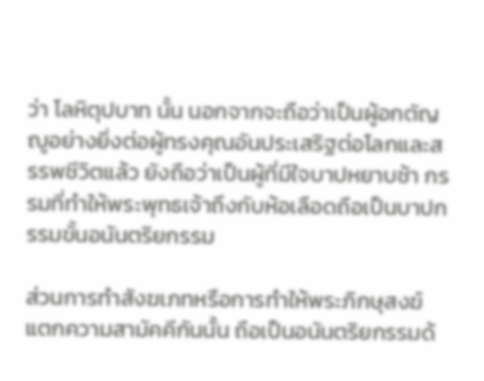ว่า โลหิตุปบาท นั้น นอกจากจะถือว่าเป็นผู้อกตัญญูอย่างยิ่งต่อผู้ทรงคุณอันประเสริฐต่อโลกและสรรพชีวิตแล้ว ยังถือว่าเป็นผู้ที่มีใจบาปหยาบช้า กรรมที่ทำให้พระพุทธเจ้าถึงกับห้อเลือดถือเป็นบาปกรรมขั้นอนันตริยกรรม

ส่วนการทำสังฆเภทหรือการทำให้พระภิกษุสงฆ์แตกความสามัคคีกันนั้น ถือเป็นอนันตริยกรรมด้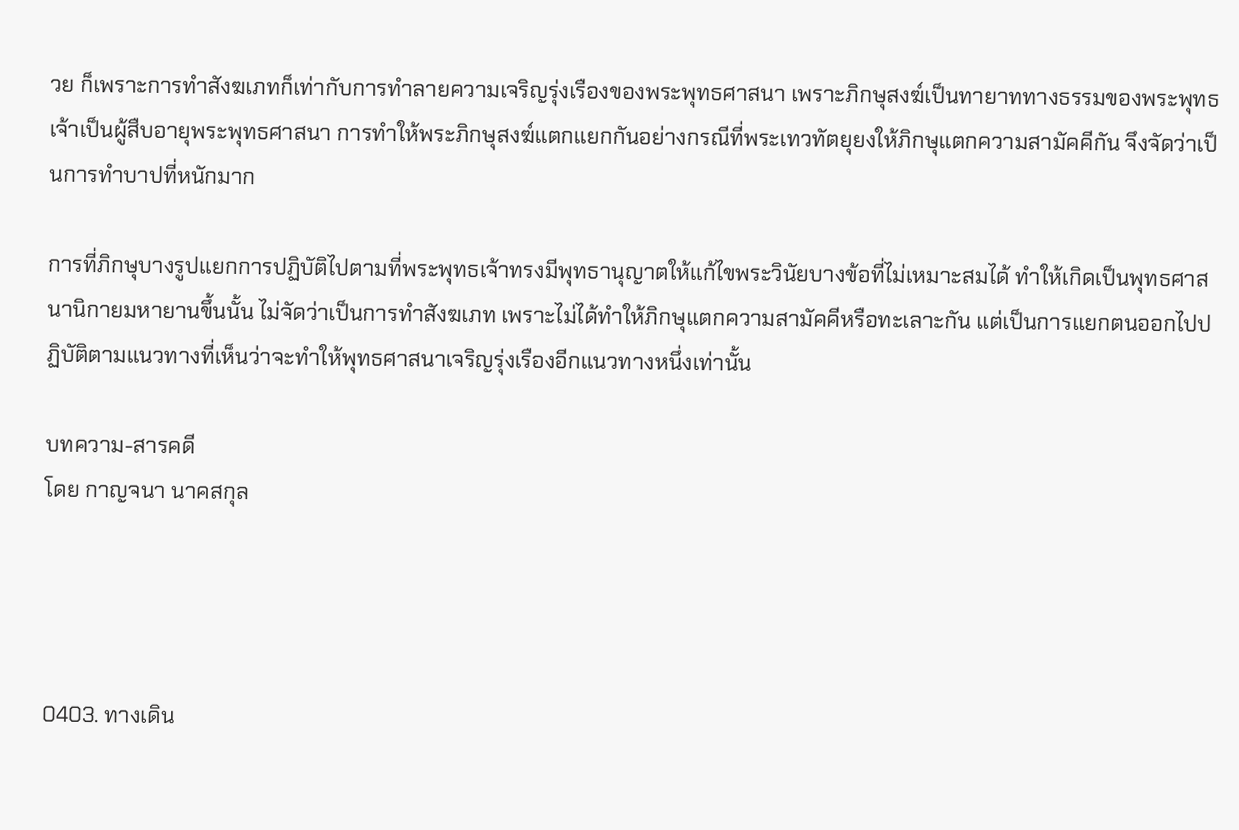วย ก็เพราะการทำสังฆเภทก็เท่ากับการทำลายความเจริญรุ่งเรืองของพระพุทธศาสนา เพราะภิกษุสงฆ์เป็นทายาททางธรรมของพระพุทธเจ้าเป็นผู้สืบอายุพระพุทธศาสนา การทำให้พระภิกษุสงฆ์แตกแยกกันอย่างกรณีที่พระเทวทัตยุยงให้ภิกษุแตกความสามัคคีกัน จึงจัดว่าเป็นการทำบาปที่หนักมาก

การที่ภิกษุบางรูปแยกการปฏิบัติไปตามที่พระพุทธเจ้าทรงมีพุทธานุญาตให้แก้ไขพระวินัยบางข้อที่ไม่เหมาะสมได้ ทำให้เกิดเป็นพุทธศาสนานิกายมหายานขึ้นนั้น ไม่จัดว่าเป็นการทำสังฆเภท เพราะไม่ได้ทำให้ภิกษุแตกความสามัคคีหรือทะเลาะกัน แต่เป็นการแยกตนออกไปปฏิบัติตามแนวทางที่เห็นว่าจะทำให้พุทธศาสนาเจริญรุ่งเรืองอีกแนวทางหนึ่งเท่านั้น

บทความ-สารคดี
โดย กาญจนา นาคสกุล




0403. ทางเดิน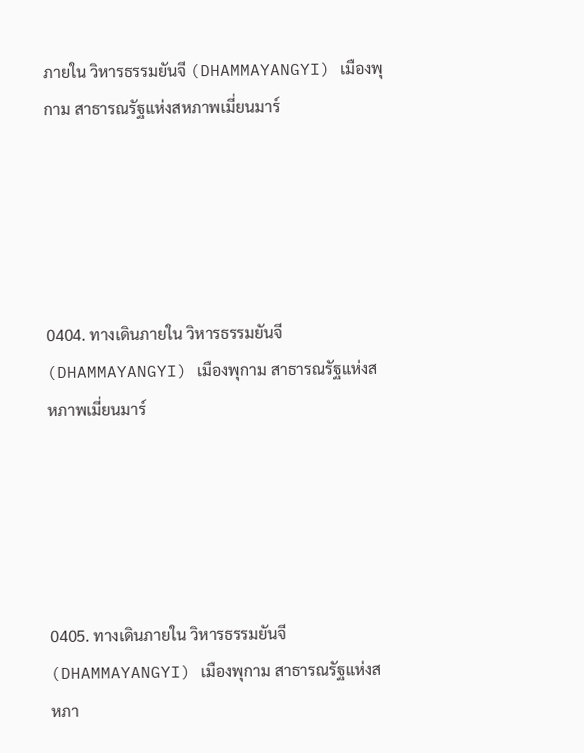ภายใน วิหารธรรมยันจี (DHAMMAYANGYI) เมืองพุกาม สาธารณรัฐแห่งสหภาพเมี่ยนมาร์





0404. ทางเดินภายใน วิหารธรรมยันจี (DHAMMAYANGYI) เมืองพุกาม สาธารณรัฐแห่งสหภาพเมี่ยนมาร์





0405. ทางเดินภายใน วิหารธรรมยันจี (DHAMMAYANGYI) เมืองพุกาม สาธารณรัฐแห่งสหภา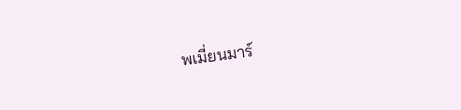พเมี่ยนมาร์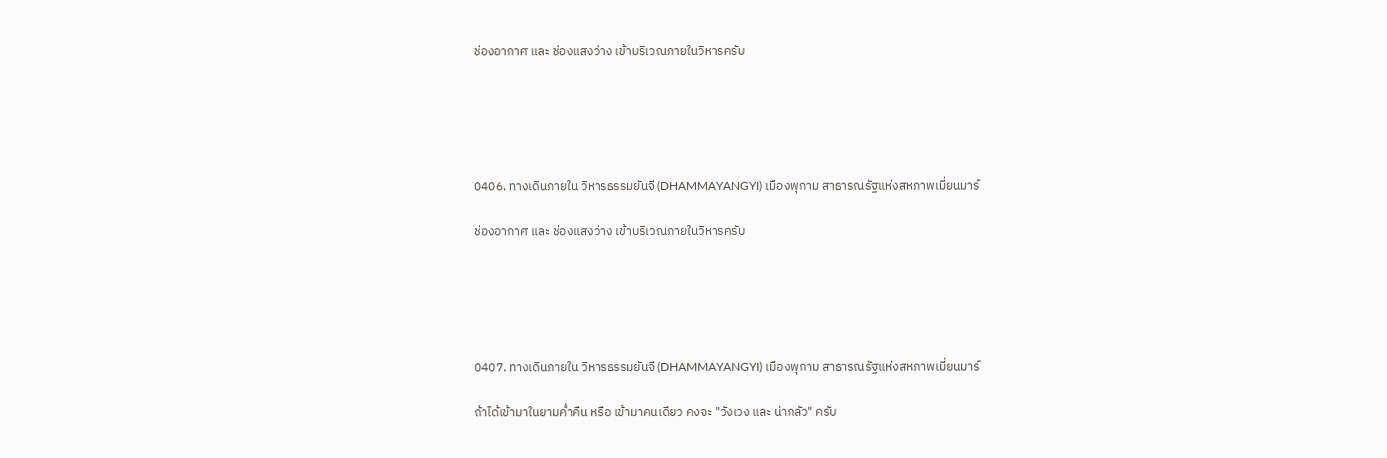ช่องอากาศ และ ช่องแสงว่าง เข้าบริเวณภายในวิหารครับ





0406. ทางเดินภายใน วิหารธรรมยันจี (DHAMMAYANGYI) เมืองพุกาม สาธารณรัฐแห่งสหภาพเมี่ยนมาร์

ช่องอากาศ และ ช่องแสงว่าง เข้าบริเวณภายในวิหารครับ





0407. ทางเดินภายใน วิหารธรรมยันจี (DHAMMAYANGYI) เมืองพุกาม สาธารณรัฐแห่งสหภาพเมี่ยนมาร์

ถ้าได้เข้ามาในยามค่ำคืน หรือ เข้ามาคนเดียว คงจะ "วังเวง และ น่ากลัว" ครับ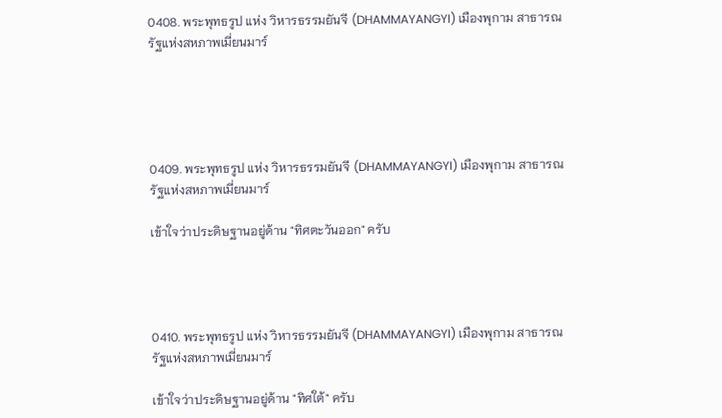0408. พระพุทธรูป แห่ง วิหารธรรมยันจี (DHAMMAYANGYI) เมืองพุกาม สาธารณรัฐแห่งสหภาพเมี่ยนมาร์





0409. พระพุทธรูป แห่ง วิหารธรรมยันจี (DHAMMAYANGYI) เมืองพุกาม สาธารณรัฐแห่งสหภาพเมี่ยนมาร์

เข้าใจว่าประดิษฐานอยู่ด้าน "ทิศตะวันออก" ครับ




0410. พระพุทธรูป แห่ง วิหารธรรมยันจี (DHAMMAYANGYI) เมืองพุกาม สาธารณรัฐแห่งสหภาพเมี่ยนมาร์

เข้าใจว่าประดิษฐานอยู่ด้าน "ทิศใต้" ครับ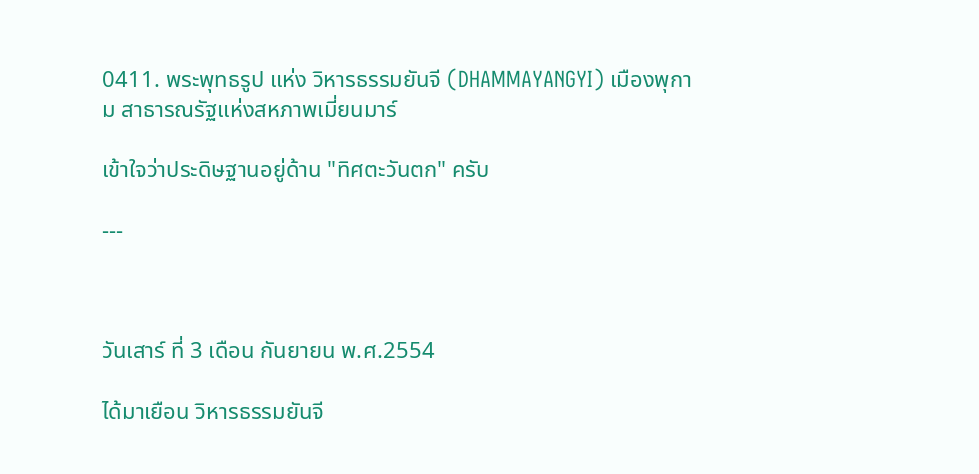0411. พระพุทธรูป แห่ง วิหารธรรมยันจี (DHAMMAYANGYI) เมืองพุกาม สาธารณรัฐแห่งสหภาพเมี่ยนมาร์

เข้าใจว่าประดิษฐานอยู่ด้าน "ทิศตะวันตก" ครับ

---



วันเสาร์ ที่ 3 เดือน กันยายน พ.ศ.2554

ได้มาเยือน วิหารธรรมยันจี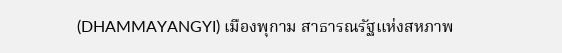(DHAMMAYANGYI) เมืองพุกาม สาธารณรัฐแห่งสหภาพ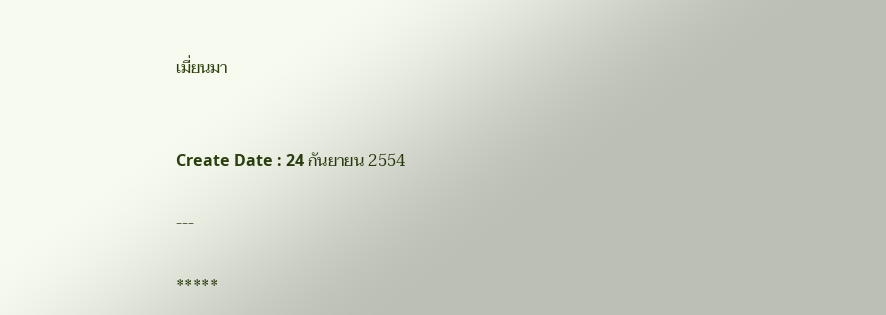เมี่ยนมา


Create Date : 24 กันยายน 2554

---

*****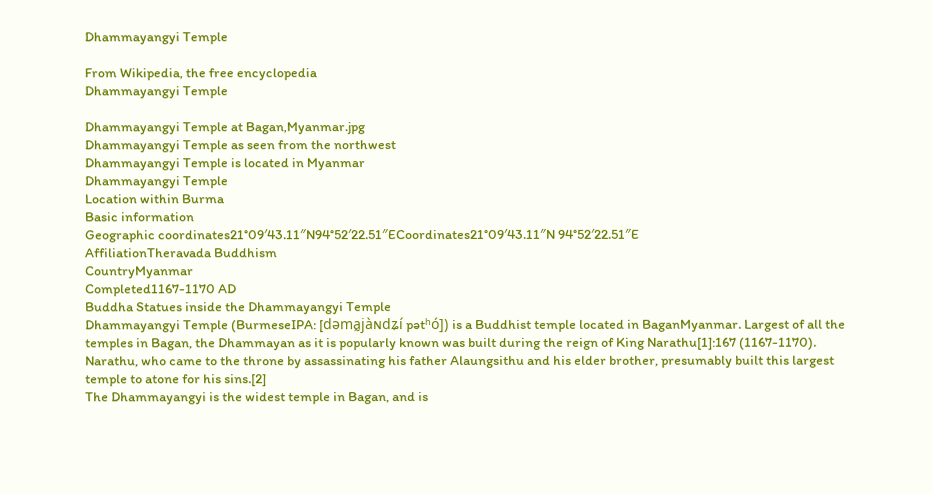Dhammayangyi Temple

From Wikipedia, the free encyclopedia
Dhammayangyi Temple

Dhammayangyi Temple at Bagan,Myanmar.jpg
Dhammayangyi Temple as seen from the northwest
Dhammayangyi Temple is located in Myanmar
Dhammayangyi Temple
Location within Burma
Basic information
Geographic coordinates21°09′43.11″N94°52′22.51″ECoordinates21°09′43.11″N 94°52′22.51″E
AffiliationTheravada Buddhism
CountryMyanmar
Completed1167-1170 AD
Buddha Statues inside the Dhammayangyi Temple
Dhammayangyi Temple (BurmeseIPA: [dəma̰jàɴdʑí pətʰó]) is a Buddhist temple located in BaganMyanmar. Largest of all the temples in Bagan, the Dhammayan as it is popularly known was built during the reign of King Narathu[1]:167 (1167-1170). Narathu, who came to the throne by assassinating his father Alaungsithu and his elder brother, presumably built this largest temple to atone for his sins.[2]
The Dhammayangyi is the widest temple in Bagan, and is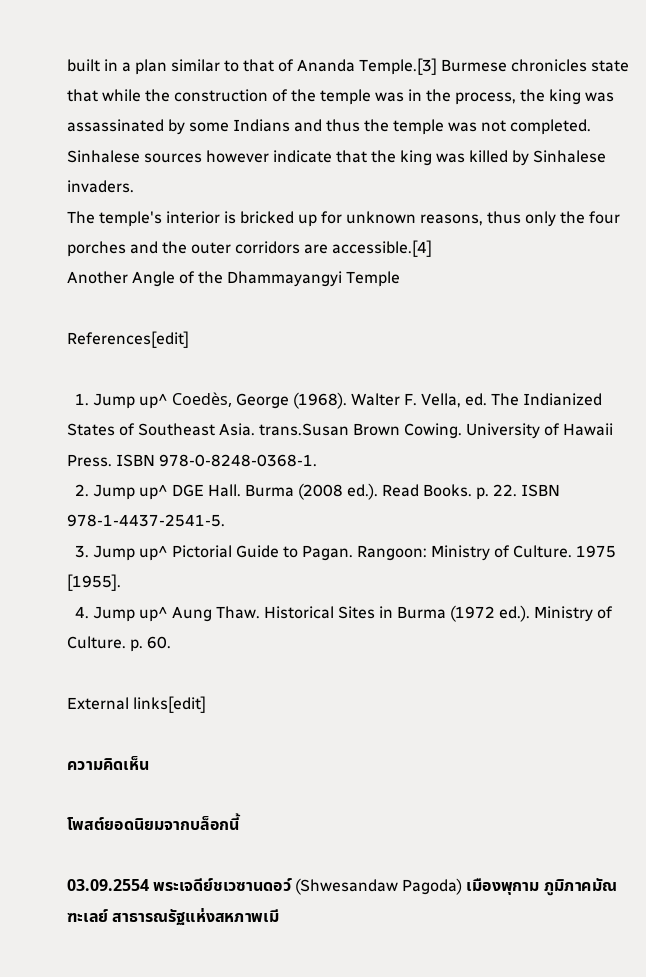built in a plan similar to that of Ananda Temple.[3] Burmese chronicles state that while the construction of the temple was in the process, the king was assassinated by some Indians and thus the temple was not completed. Sinhalese sources however indicate that the king was killed by Sinhalese invaders.
The temple's interior is bricked up for unknown reasons, thus only the four porches and the outer corridors are accessible.[4]
Another Angle of the Dhammayangyi Temple

References[edit]

  1. Jump up^ Coedès, George (1968). Walter F. Vella, ed. The Indianized States of Southeast Asia. trans.Susan Brown Cowing. University of Hawaii Press. ISBN 978-0-8248-0368-1.
  2. Jump up^ DGE Hall. Burma (2008 ed.). Read Books. p. 22. ISBN 978-1-4437-2541-5.
  3. Jump up^ Pictorial Guide to Pagan. Rangoon: Ministry of Culture. 1975 [1955].
  4. Jump up^ Aung Thaw. Historical Sites in Burma (1972 ed.). Ministry of Culture. p. 60.

External links[edit]

ความคิดเห็น

โพสต์ยอดนิยมจากบล็อกนี้

03.09.2554 พระเจดีย์ชเวซานดอว์ (Shwesandaw Pagoda) เมืองพุกาม ภูมิภาคมัณฑะเลย์ สาธารณรัฐแห่งสหภาพเมี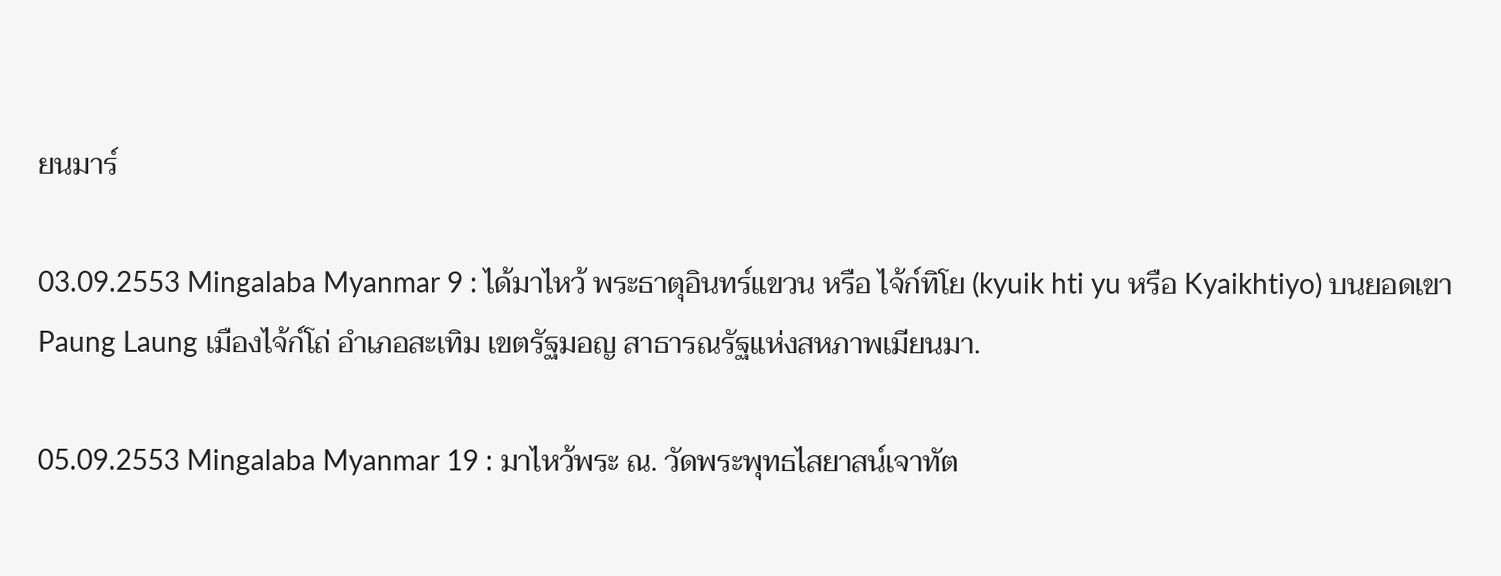ยนมาร์

03.09.2553 Mingalaba Myanmar 9 : ได้มาไหว้ พระธาตุอินทร์แขวน หรือ ไจ้ก์ทิโย (kyuik hti yu หรือ Kyaikhtiyo) บนยอดเขา Paung Laung เมืองไจ้ก์โถ่ อำเภอสะเทิม เขตรัฐมอญ สาธารณรัฐแห่งสหภาพเมียนมา.

05.09.2553 Mingalaba Myanmar 19 : มาไหว้พระ ณ. วัดพระพุทธไสยาสน์เจาทัต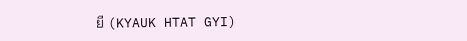ยี (KYAUK HTAT GYI)